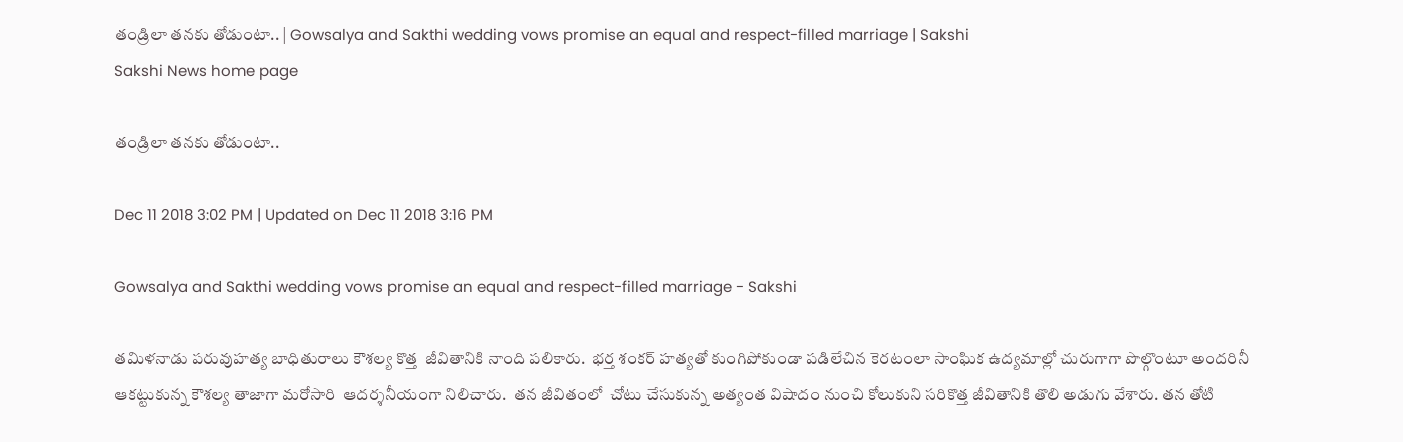తండ్రిలా తనకు తోడుంటా.. | Gowsalya and Sakthi wedding vows promise an equal and respect-filled marriage | Sakshi
Sakshi News home page

తండ్రిలా తనకు తోడుంటా..

Dec 11 2018 3:02 PM | Updated on Dec 11 2018 3:16 PM

Gowsalya and Sakthi wedding vows promise an equal and respect-filled marriage - Sakshi

తమిళనాడు పరువుహత్య బాధితురాలు కౌశల్య కొత్త  జీవితానికి నాంది పలికారు.  భర్త శంకర్‌ హత్యతో కుంగిపోకుండా పడిలేచిన కెరటంలా సాంఘిక ఉద్యమాల్లో చురుగాగా పొల్గొంటూ అందరినీ ఆకట్టుకున్న కౌశల్య తాజాగా మరోసారి  ఆదర్శనీయంగా నిలిచారు.  తన జీవితంలో  చోటు చేసుకున్న అత్యంత విషాదం నుంచి కోలుకుని సరికొత్త జీవితానికి తొలి అడుగు వేశారు. తన తోటి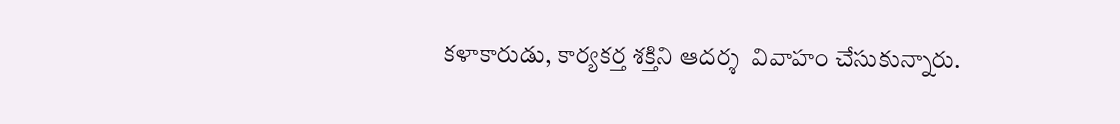కళాకారుడు, కార్యకర్త శక్తిని ఆదర్శ  వివాహం చేసుకున్నారు.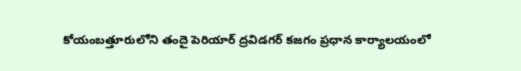కోయంబత్తూరులోని తందై పెరియార్ ద్రవిడగర్ కజగం ప్రధాన కార్యాలయంలో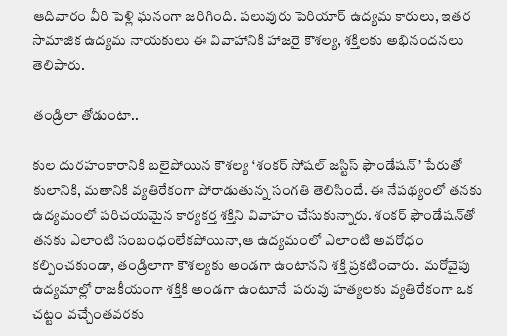ఆదివారం వీరి పెళ్లి ఘనంగా జరిగింది. పలువురు పెరియార్‌ ఉద్యమ కారులు, ఇతర సామాజిక ఉద్యమ నాయకులు ఈ వివాహానికి హాజరై కౌశల్య, శక్తిలకు అభినందనలు తెలిపారు.

తండ్రిలా తోడుంటా..

కుల దురహం‍కారానికి బలైపోయిన కౌశల్య ‘శంకర్‌ సోషల్‌ జస్టిస్‌ ఫౌండేషన్‌’ పేరుతో కులానికి, మతానికి వ్యతిరేకంగా పోరాడుతున్న సంగతి తెలిసిందే. ఈ నేపథ్యంలో తనకు ఉద్యమంలో పరిచయమైన కార్యకర్త శక్తిని వివాహం చేసుకున్నారు. శంకర్‌ ఫౌండేషన్‌తో తనకు ఎలాంటి సంబంధంలేకపోయినా,ఆ ఉద్యమంలో ఎలాంటి అవరోధం కల్పించకుండా, తండ్రిలాగా కౌశల్యకు అండగా ఉంటానని శక్తి ప్రకటించారు.  మరోవైపు ఉద్యమాల్లో రాజకీయంగా శక్తికి అండగా ఉంటూనే  పరువు హత్యలకు వ్యతిరేకంగా ఒక చట్టం వచ్చేంతవరకు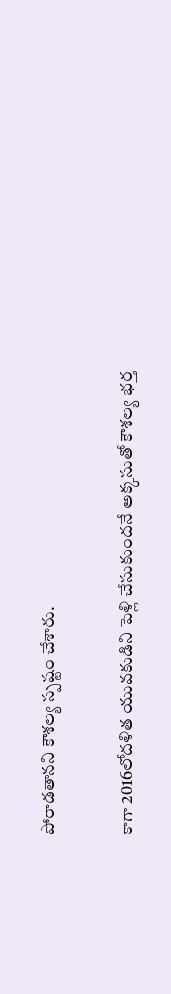పోరాడతానని కౌశల్య స్పష్టం చేశారు.

కాగా 2016లోదళిత యువకుడిని పెళ్లి చేసుకుందనే అక్కసుతో కౌశల్య భర్త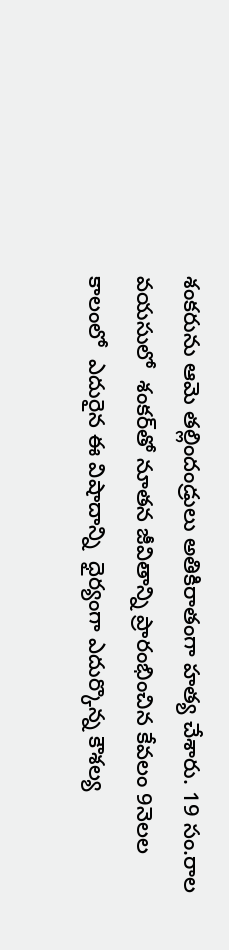శంకరును ఆమె తల్లిందండ్రులు అతికిరాతంగా హత్య చేశారు. 19 సం.రాల వయసులో  శంకర్‌తో నూతన జీవితాన్ని ప్రారంభించిన కేవలం 9నెలల కాలంలో  ఎదురైన ఈ విషాదాన్ని  ధైర్యంగా ఎదుర్కొన్న కౌశల్య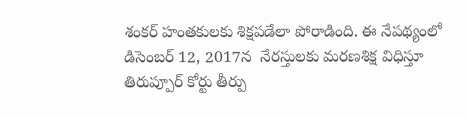శంకర్‌ హంతకులకు శిక్షపడేలా పోరాడింది. ఈ నేపథ‍్యంలో డిసెంబర్ 12, 2017న  నేరస్తులకు మరణశిక్ష విధిస్తూ  తిరుప్పూర్ కోర్టు తీర్పు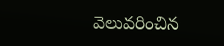వెలువరించిన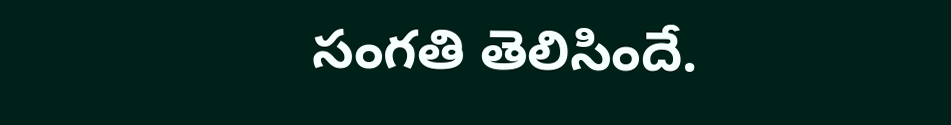సంగతి తెలిసిందే.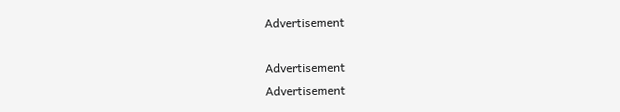Advertisement

Advertisement
Advertisement